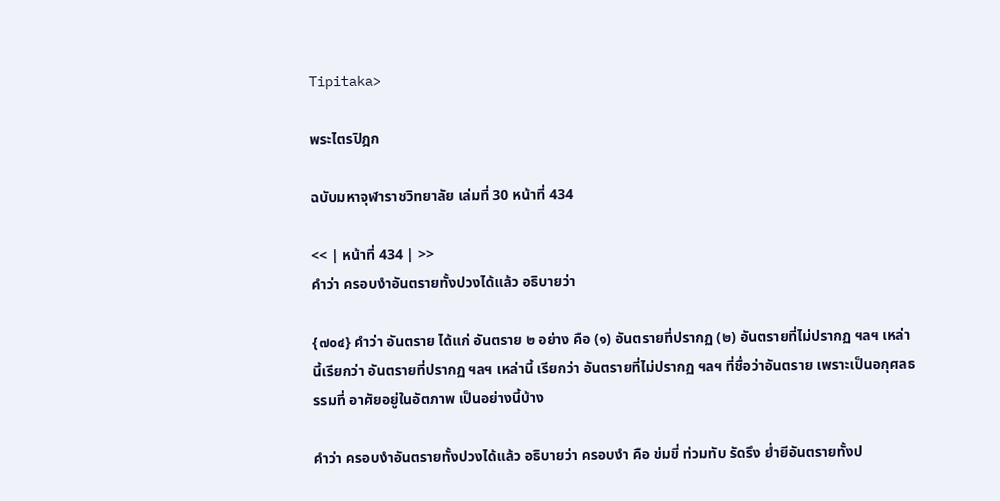Tipitaka>

พระไตรปิฎก

ฉบับมหาจุฬาราชวิทยาลัย เล่มที่ 30 หน้าที่ 434

<< | หน้าที่ 434 | >>
คำว่า ครอบงำอันตรายทั้งปวงได้แล้ว อธิบายว่า

{๗๐๔} คำว่า อันตราย ได้แก่ อันตราย ๒ อย่าง คือ (๑) อันตรายที่ปรากฏ (๒) อันตรายที่ไม่ปรากฏ ฯลฯ เหล่านี้เรียกว่า อันตรายที่ปรากฏ ฯลฯ เหล่านี้ เรียกว่า อันตรายที่ไม่ปรากฏ ฯลฯ ที่ชื่อว่าอันตราย เพราะเป็นอกุศลธรรมที่ อาศัยอยู่ในอัตภาพ เป็นอย่างนี้บ้าง

คำว่า ครอบงำอันตรายทั้งปวงได้แล้ว อธิบายว่า ครอบงำ คือ ข่มขี่ ท่วมทับ รัดรึง ย่ำยีอันตรายทั้งป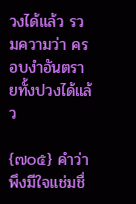วงได้แล้ว รวมความว่า ครอบงำอันตรายทั้งปวงได้แล้ว

{๗๐๕} คำว่า พึงมีใจแช่มชื่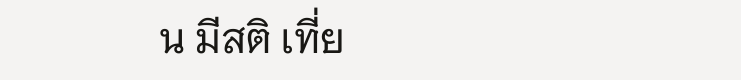น มีสติ เที่ย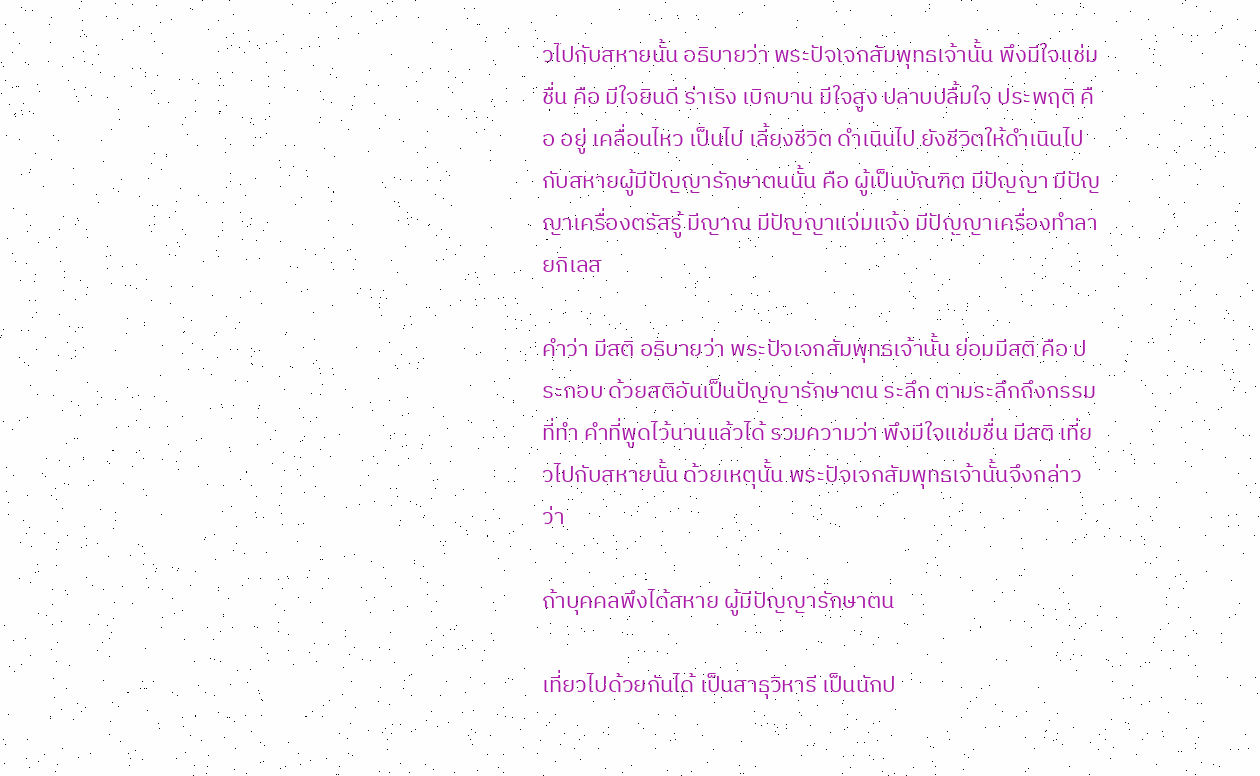วไปกับสหายนั้น อธิบายว่า พระปัจเจกสัมพุทธเจ้านั้น พึงมีใจแช่มชื่น คือ มีใจยินดี ร่าเริง เบิกบาน มีใจสูง ปลาบปลื้มใจ ประพฤติ คือ อยู่ เคลื่อนไหว เป็นไป เลี้ยงชีวิต ดำเนินไป ยังชีวิตให้ดำเนินไป กับสหายผู้มีปัญญารักษาตนนั้น คือ ผู้เป็นบัณฑิต มีปัญญา มีปัญญาเครื่องตรัสรู้ มีญาณ มีปัญญาแจ่มแจ้ง มีปัญญาเครื่องทำลายกิเลส

คำว่า มีสติ อธิบายว่า พระปัจเจกสัมพุทธเจ้านั้น ย่อมมีสติ คือ ประกอบ ด้วยสติอันเป็นปัญญารักษาตน ระลึก ตามระลึกถึงกรรมที่ทำ คำที่พูดไว้นานแล้วได้ รวมความว่า พึงมีใจแช่มชื่น มีสติ เที่ยวไปกับสหายนั้น ด้วยเหตุนั้น พระปัจเจกสัมพุทธเจ้านั้นจึงกล่าวว่า

ถ้าบุคคลพึงได้สหาย ผู้มีปัญญารักษาตน

เที่ยวไปด้วยกันได้ เป็นสาธุวิหารี เป็นนักป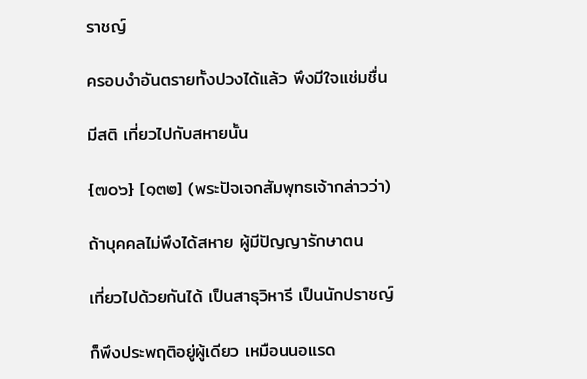ราชญ์

ครอบงำอันตรายทั้งปวงได้แล้ว พึงมีใจแช่มชื่น

มีสติ เที่ยวไปกับสหายนั้น

{๗๐๖} [๑๓๒] (พระปัจเจกสัมพุทธเจ้ากล่าวว่า)

ถ้าบุคคลไม่พึงได้สหาย ผู้มีปัญญารักษาตน

เที่ยวไปด้วยกันได้ เป็นสาธุวิหารี เป็นนักปราชญ์

ก็พึงประพฤติอยู่ผู้เดียว เหมือนนอแรด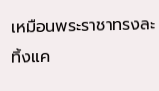เหมือนพระราชาทรงละทิ้งแค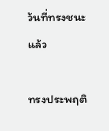ว้นที่ทรงชนะแล้ว

ทรงประพฤติ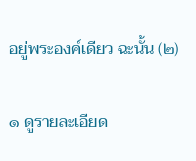อยู่พระองค์เดียว ฉะนั้น (๒)

๑ ดูรายละเอียด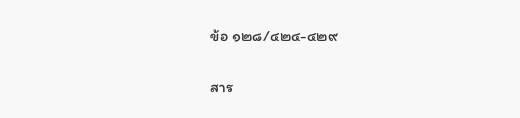ข้อ ๑๒๘/๔๒๔-๔๒๙

สาร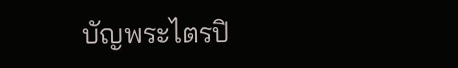บัญพระไตรปิ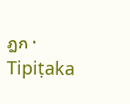ฎก · Tipiṭaka